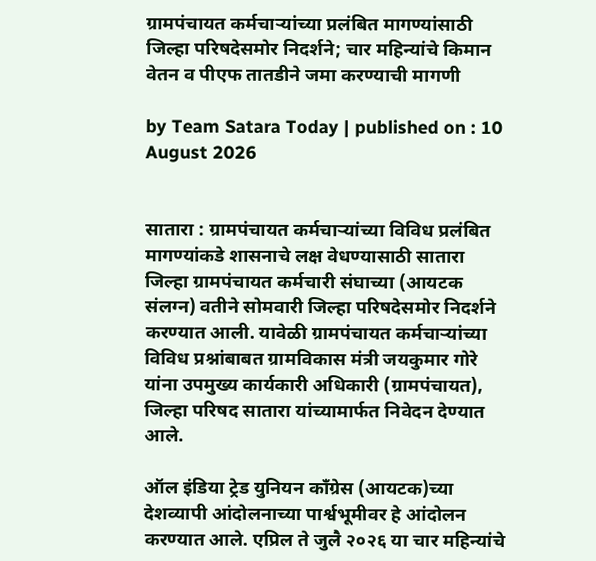ग्रामपंचायत कर्मचाऱ्यांच्या प्रलंबित मागण्यांसाठी जिल्हा परिषदेसमोर निदर्शने; चार महिन्यांचे किमान वेतन व पीएफ तातडीने जमा करण्याची मागणी

by Team Satara Today | published on : 10 August 2026


सातारा : ग्रामपंचायत कर्मचाऱ्यांच्या विविध प्रलंबित मागण्यांकडे शासनाचे लक्ष वेधण्यासाठी सातारा जिल्हा ग्रामपंचायत कर्मचारी संघाच्या (आयटक संलग्न) वतीने सोमवारी जिल्हा परिषदेसमोर निदर्शने करण्यात आली. यावेळी ग्रामपंचायत कर्मचाऱ्यांच्या विविध प्रश्नांबाबत ग्रामविकास मंत्री जयकुमार गोरे यांना उपमुख्य कार्यकारी अधिकारी (ग्रामपंचायत), जिल्हा परिषद सातारा यांच्यामार्फत निवेदन देण्यात आले.

ऑल इंडिया ट्रेड युनियन काँग्रेस (आयटक)च्या देशव्यापी आंदोलनाच्या पार्श्वभूमीवर हे आंदोलन करण्यात आले. एप्रिल ते जुलै २०२६ या चार महिन्यांचे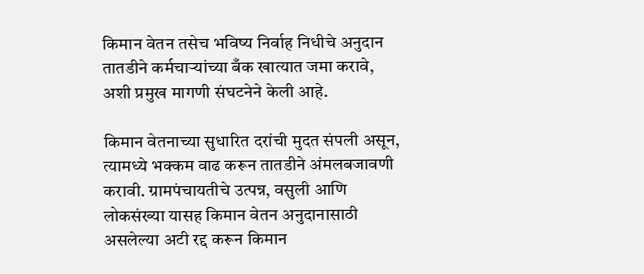किमान वेतन तसेच भविष्य निर्वाह निधीचे अनुदान तातडीने कर्मचाऱ्यांच्या बँक खात्यात जमा करावे, अशी प्रमुख मागणी संघटनेने केली आहे.

किमान वेतनाच्या सुधारित दरांची मुदत संपली असून, त्यामध्ये भक्कम वाढ करून तातडीने अंमलबजावणी करावी. ग्रामपंचायतीचे उत्पन्न, वसुली आणि लोकसंख्या यासह किमान वेतन अनुदानासाठी असलेल्या अटी रद्द करून किमान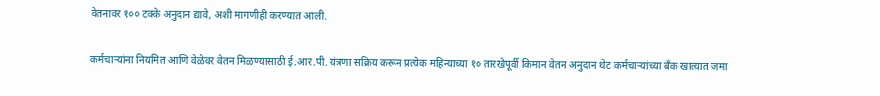वेतनावर १०० टक्के अनुदान द्यावे, अशी मागणीही करण्यात आली.

कर्मचाऱ्यांना नियमित आणि वेळेवर वेतन मिळण्यासाठी ई.आर.पी. यंत्रणा सक्रिय करून प्रत्येक महिन्याच्या १० तारखेपूर्वी किमान वेतन अनुदान थेट कर्मचाऱ्यांच्या बँक खात्यात जमा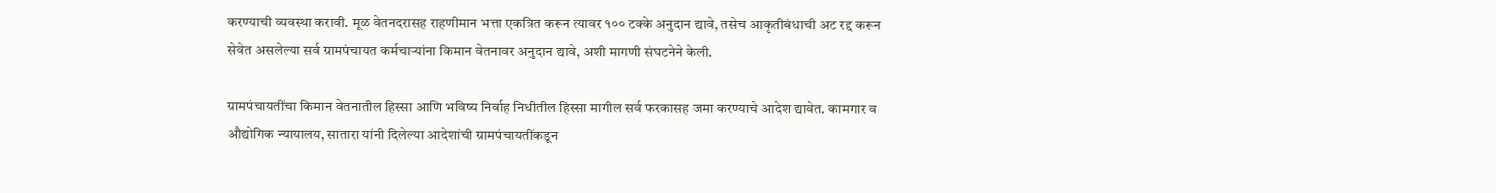करण्याची व्यवस्था करावी. मूळ वेतनदरासह राहणीमान भत्ता एकत्रित करून त्यावर १०० टक्के अनुदान द्यावे, तसेच आकृतीबंधाची अट रद्द करून सेवेत असलेल्या सर्व ग्रामपंचायत कर्मचाऱ्यांना किमान वेतनावर अनुदान द्यावे, अशी मागणी संघटनेने केली.

ग्रामपंचायतींचा किमान वेतनातील हिस्सा आणि भविष्य निर्वाह निधीतील हिस्सा मागील सर्व फरकासह जमा करण्याचे आदेश द्यावेत. कामगार व औद्योगिक न्यायालय, सातारा यांनी दिलेल्या आदेशांची ग्रामपंचायतींकडून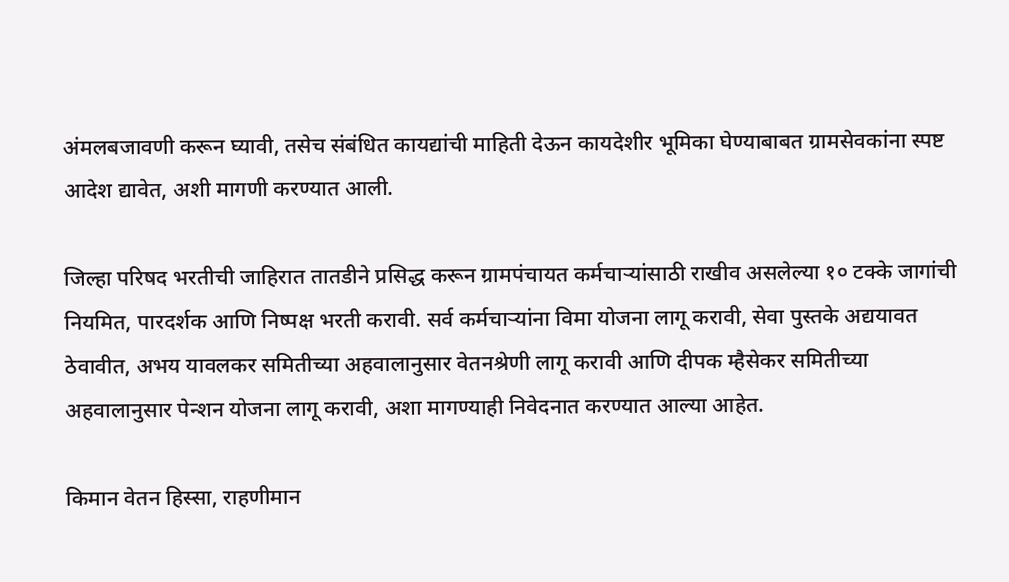अंमलबजावणी करून घ्यावी, तसेच संबंधित कायद्यांची माहिती देऊन कायदेशीर भूमिका घेण्याबाबत ग्रामसेवकांना स्पष्ट आदेश द्यावेत, अशी मागणी करण्यात आली.

जिल्हा परिषद भरतीची जाहिरात तातडीने प्रसिद्ध करून ग्रामपंचायत कर्मचाऱ्यांसाठी राखीव असलेल्या १० टक्के जागांची नियमित, पारदर्शक आणि निष्पक्ष भरती करावी. सर्व कर्मचाऱ्यांना विमा योजना लागू करावी, सेवा पुस्तके अद्ययावत ठेवावीत, अभय यावलकर समितीच्या अहवालानुसार वेतनश्रेणी लागू करावी आणि दीपक म्हैसेकर समितीच्या अहवालानुसार पेन्शन योजना लागू करावी, अशा मागण्याही निवेदनात करण्यात आल्या आहेत.

किमान वेतन हिस्सा, राहणीमान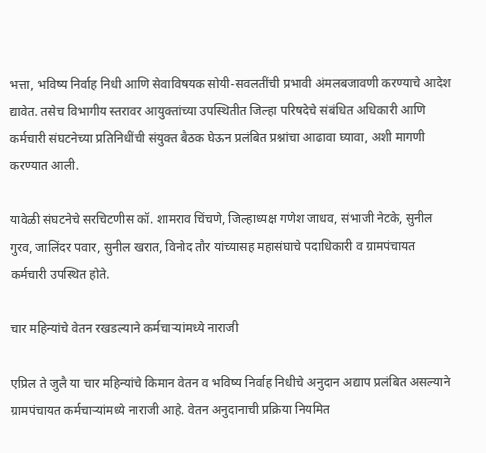भत्ता, भविष्य निर्वाह निधी आणि सेवाविषयक सोयी-सवलतींची प्रभावी अंमलबजावणी करण्याचे आदेश द्यावेत. तसेच विभागीय स्तरावर आयुक्तांच्या उपस्थितीत जिल्हा परिषदेचे संबंधित अधिकारी आणि कर्मचारी संघटनेच्या प्रतिनिधींची संयुक्त बैठक घेऊन प्रलंबित प्रश्नांचा आढावा घ्यावा, अशी मागणी करण्यात आली.

यावेळी संघटनेचे सरचिटणीस कॉ. शामराव चिंचणे, जिल्हाध्यक्ष गणेश जाधव, संभाजी नेटके, सुनील गुरव, जालिंदर पवार, सुनील खरात, विनोद तौर यांच्यासह महासंघाचे पदाधिकारी व ग्रामपंचायत कर्मचारी उपस्थित होते.

चार महिन्यांचे वेतन रखडल्याने कर्मचाऱ्यांमध्ये नाराजी

एप्रिल ते जुलै या चार महिन्यांचे किमान वेतन व भविष्य निर्वाह निधीचे अनुदान अद्याप प्रलंबित असल्याने ग्रामपंचायत कर्मचाऱ्यांमध्ये नाराजी आहे. वेतन अनुदानाची प्रक्रिया नियमित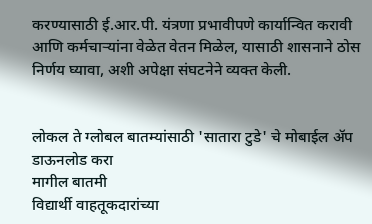करण्यासाठी ई.आर.पी. यंत्रणा प्रभावीपणे कार्यान्वित करावी आणि कर्मचाऱ्यांना वेळेत वेतन मिळेल, यासाठी शासनाने ठोस निर्णय घ्यावा, अशी अपेक्षा संघटनेने व्यक्त केली.


लोकल ते ग्लोबल बातम्यांसाठी 'सातारा टुडे' चे मोबाईल ॲप डाऊनलोड करा
मागील बातमी
विद्यार्थी वाहतूकदारांच्या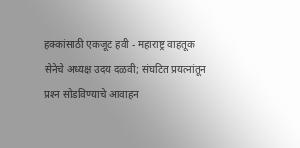हक्कांसाठी एकजूट हवी - महाराष्ट्र वाहतूक सेनेचे अध्यक्ष उदय दळवी; संघटित प्रयत्नांतून प्रश्‍न सोडविण्याचे आवाहन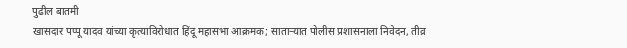पुढील बातमी
खासदार पप्पू यादव यांच्या कृत्याविरोधात हिंदू महासभा आक्रमक; साताऱ्यात पोलीस प्रशासनाला निवेदन, तीव्र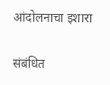आंदोलनाचा इशारा

संबंधित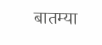बातम्या